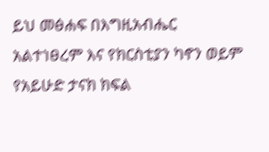ይህ መፅሐፍ በእግዚአብሔር አልተነፀረም እና የክርስቲያን ካኖን ወይም የአይሁድ ታናክ ክፍል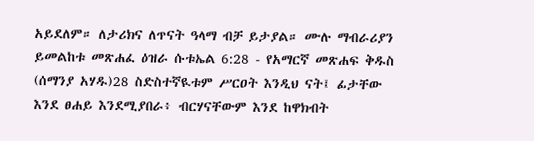አይደለም። ለታሪክና ለጥናት ዓላማ ብቻ ይታያል። ሙሉ ማብራሪያን ይመልከቱ መጽሐፈ ዕዝራ ሱቱኤል 6:28 - የአማርኛ መጽሐፍ ቅዱስ (ሰማንያ አሃዱ)28 ስድስተኛዪቱም ሥርዐት እንዲህ ናት፤ ፊታቸው እንደ ፀሐይ እንደሚያበራ፥ ብርሃናቸውም እንደ ከዋክብት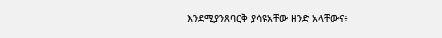እንደሚያንጸባርቅ ያሳዩአቸው ዘንድ አላቸውና፥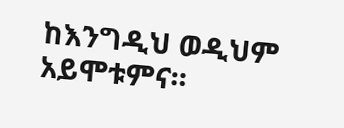ከእንግዲህ ወዲህም አይሞቱምና።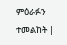ምዕራፉን ተመልከት |